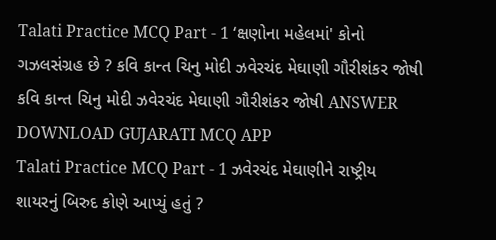Talati Practice MCQ Part - 1 ‘ક્ષણોના મહેલમાં' કોનો ગઝલસંગ્રહ છે ? કવિ કાન્ત ચિનુ મોદી ઝવેરચંદ મેઘાણી ગૌરીશંકર જોષી કવિ કાન્ત ચિનુ મોદી ઝવેરચંદ મેઘાણી ગૌરીશંકર જોષી ANSWER DOWNLOAD GUJARATI MCQ APP
Talati Practice MCQ Part - 1 ઝવેરચંદ મેઘાણીને રાષ્ટ્રીય શાયરનું બિરુદ કોણે આપ્યું હતું ?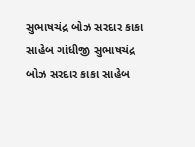સુભાષચંદ્ર બોઝ સરદાર કાકા સાહેબ ગાંધીજી સુભાષચંદ્ર બોઝ સરદાર કાકા સાહેબ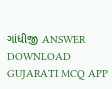ગાંધીજી ANSWER DOWNLOAD GUJARATI MCQ APP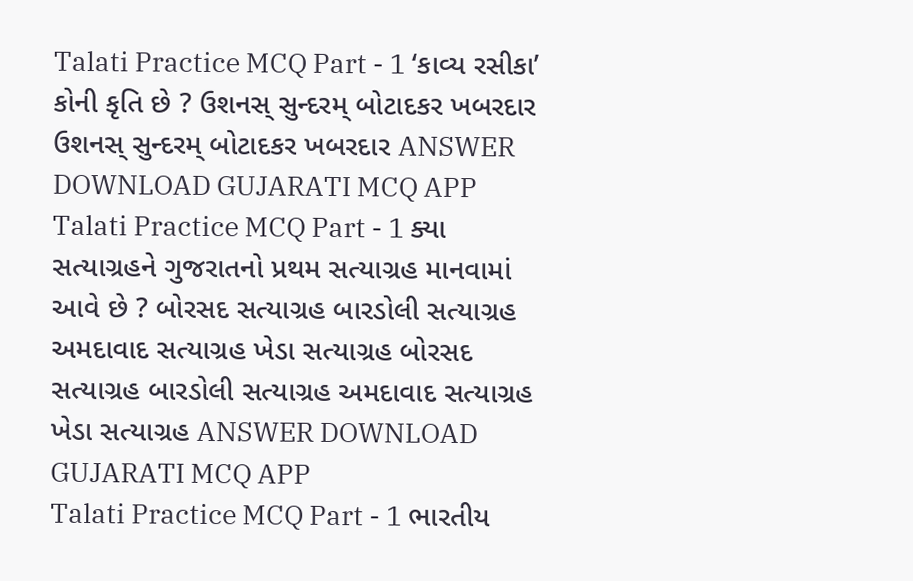Talati Practice MCQ Part - 1 ‘કાવ્ય રસીકા’ કોની કૃતિ છે ? ઉશનસ્ સુન્દરમ્ બોટાદકર ખબરદાર ઉશનસ્ સુન્દરમ્ બોટાદકર ખબરદાર ANSWER DOWNLOAD GUJARATI MCQ APP
Talati Practice MCQ Part - 1 ક્યા સત્યાગ્રહને ગુજરાતનો પ્રથમ સત્યાગ્રહ માનવામાં આવે છે ? બોરસદ સત્યાગ્રહ બારડોલી સત્યાગ્રહ અમદાવાદ સત્યાગ્રહ ખેડા સત્યાગ્રહ બોરસદ સત્યાગ્રહ બારડોલી સત્યાગ્રહ અમદાવાદ સત્યાગ્રહ ખેડા સત્યાગ્રહ ANSWER DOWNLOAD GUJARATI MCQ APP
Talati Practice MCQ Part - 1 ભારતીય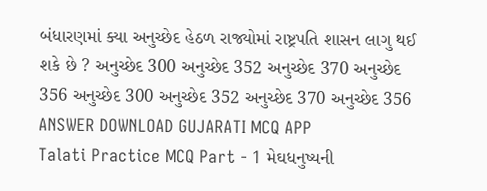બંધારણમાં ક્યા અનુચ્છેદ હેઠળ રાજ્યોમાં રાષ્ટ્રપતિ શાસન લાગુ થઈ શકે છે ? અનુચ્છેદ 300 અનુચ્છેદ 352 અનુચ્છેદ 370 અનુચ્છેદ 356 અનુચ્છેદ 300 અનુચ્છેદ 352 અનુચ્છેદ 370 અનુચ્છેદ 356 ANSWER DOWNLOAD GUJARATI MCQ APP
Talati Practice MCQ Part - 1 મેઘધનુષ્યની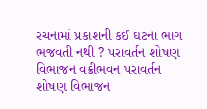રચનામાં પ્રકાશની કઈ ઘટના ભાગ ભજવતી નથી ? પરાવર્તન શોષણ વિભાજન વક્રીભવન પરાવર્તન શોષણ વિભાજન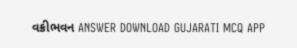વક્રીભવન ANSWER DOWNLOAD GUJARATI MCQ APP